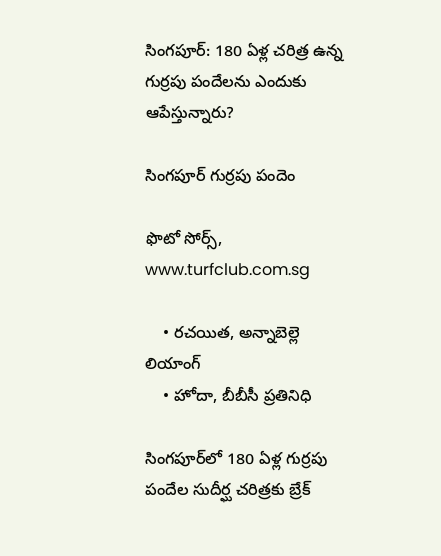సింగపూర్: 180 ఏళ్ల చరిత్ర ఉన్న గుర్రపు పందేలను ఎందుకు ఆపేస్తున్నారు?

సింగపూర్ గుర్రపు పందెం

ఫొటో సోర్స్, www.turfclub.com.sg

    • రచయిత, అన్నాబెల్లె లియాంగ్
    • హోదా, బీబీసీ ప్రతినిధి

సింగపూర్‌లో 180 ఏళ్ల గుర్రపు పందేల సుదీర్ఘ చరిత్రకు బ్రేక్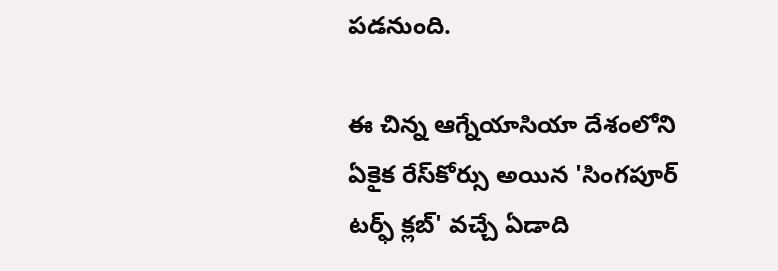పడనుంది.

ఈ చిన్న ఆగ్నేయాసియా దేశంలోని ఏకైక రేస్‌కోర్సు అయిన 'సింగపూర్ టర్ఫ్ క్లబ్' వచ్చే ఏడాది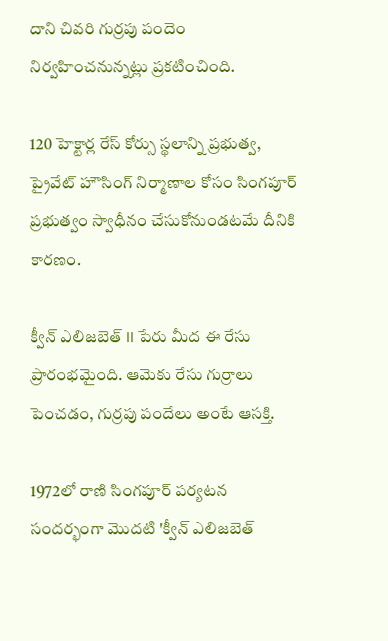దాని చివరి గుర్రపు పందెం నిర్వహించనున్నట్లు ప్రకటించింది.

120 హెక్టార్ల రేస్ కోర్సు స్థలాన్ని ప్రభుత్వ, ప్రైవేట్ హౌసింగ్ నిర్మాణాల కోసం సింగపూర్ ప్రభుత్వం స్వాధీనం చేసుకోనుండటమే దీనికి కారణం.

క్వీన్ ఎలిజబెత్ II పేరు మీద ఈ రేసు ప్రారంభమైంది. ఆమెకు రేసు గుర్రాలు పెంచడం, గుర్రపు పందేలు అంటే ఆసక్తి.

1972లో రాణి సింగపూర్ పర్యటన సందర్భంగా మొదటి 'క్వీన్ ఎలిజబెత్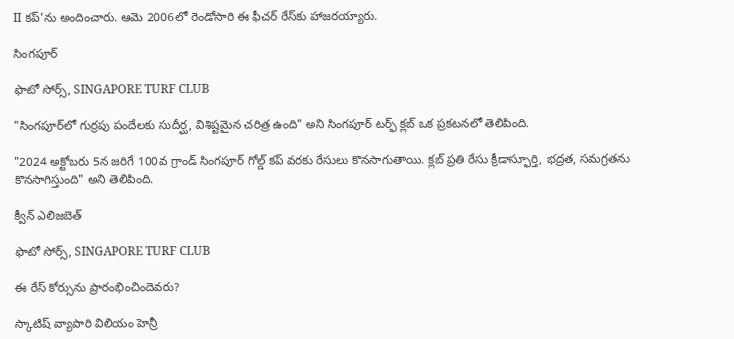II కప్‌'ను అందించారు. ఆమె 2006లో రెండోసారి ఈ ఫీచర్ రేస్‌కు హాజరయ్యారు.

సింగపూర్

ఫొటో సోర్స్, SINGAPORE TURF CLUB

"సింగపూర్‌లో గుర్రపు పందేలకు సుదీర్ఘ, విశిష్టమైన చరిత్ర ఉంది" అని సింగపూర్ టర్ఫ్ క్లబ్ ఒక ప్రకటనలో తెలిపింది.

"2024 అక్టోబరు 5న జరిగే 100వ గ్రాండ్ సింగపూర్ గోల్డ్ కప్ వరకు రేసులు కొనసాగుతాయి. క్లబ్ ప్రతి రేసు క్రీడాస్ఫూర్తి, భద్రత, సమగ్రతను కొనసాగిస్తుంది" అని తెలిపింది.

క్వీన్ ఎలిజబెత్

ఫొటో సోర్స్, SINGAPORE TURF CLUB

ఈ రేస్ కోర్సును ప్రారంభించిందెవరు?

స్కాటిష్ వ్యాపారి విలియం హెన్రీ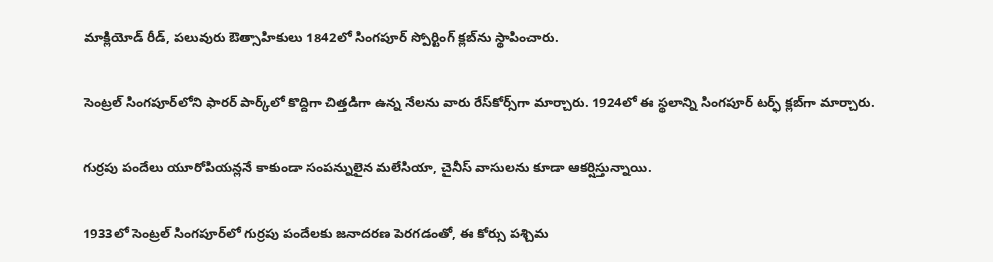మాక్లియోడ్ రీడ్, పలువురు ఔత్సాహికులు 1842లో సింగపూర్ స్పోర్టింగ్ క్లబ్‌ను స్థాపించారు.

సెంట్రల్ సింగపూర్‌లోని ఫారర్ పార్క్‌లో కొద్దిగా చిత్తడిగా ఉన్న నేలను వారు రేస్‌కోర్స్‌గా మార్చారు. 1924లో ఈ స్థలాన్ని సింగపూర్ టర్ఫ్ క్లబ్‌గా మార్చారు.

గుర్రపు పందేలు యూరోపియన్లనే కాకుండా సంపన్నులైన మలేసియా, చైనీస్ వాసులను కూడా ఆకర్షిస్తున్నాయి.

1933లో సెంట్రల్ సింగపూర్‌లో గుర్రపు పందేలకు జనాదరణ పెరగడంతో, ఈ కోర్సు పశ్చిమ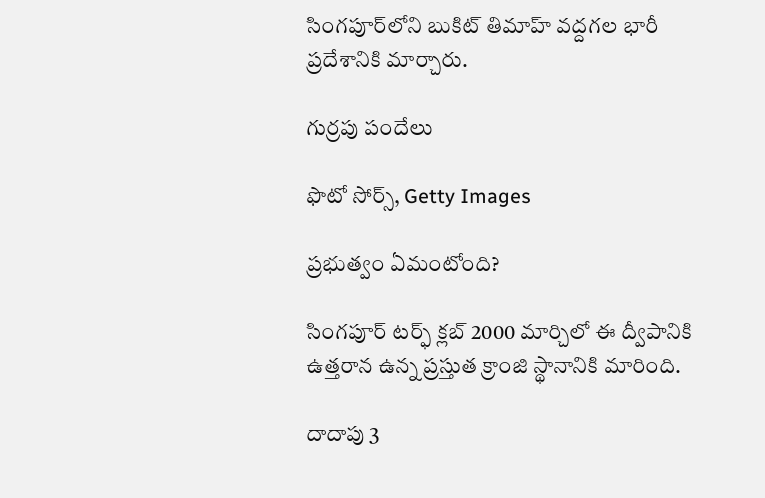సింగపూర్‌లోని బుకిట్ తిమాహ్ వద్దగల భారీ ప్రదేశానికి మార్చారు.

గుర్రపు పందేలు

ఫొటో సోర్స్, Getty Images

ప్రభుత్వం ఏమంటోంది?

సింగపూర్ టర్ఫ్ క్లబ్ 2000 మార్చిలో ఈ ద్వీపానికి ఉత్తరాన ఉన్న ప్రస్తుత క్రాంజి స్థానానికి మారింది.

దాదాపు 3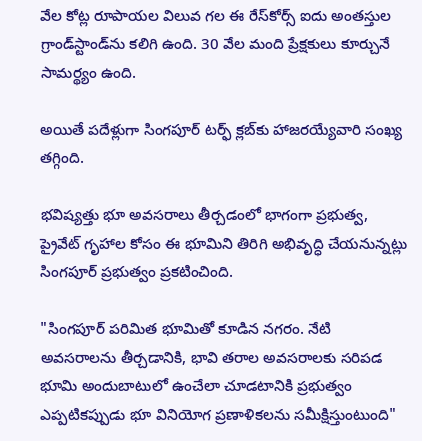వేల కోట్ల రూపాయల విలువ గల ఈ రేస్‌కోర్స్ ఐదు అంతస్తుల గ్రాండ్‌స్టాండ్‌ను కలిగి ఉంది. 30 వేల మంది ప్రేక్షకులు కూర్చునే సామర్థ్యం ఉంది.

అయితే పదేళ్లుగా సింగపూర్ టర్ఫ్ క్లబ్‌కు హాజరయ్యేవారి సంఖ్య తగ్గింది.

భవిష్యత్తు భూ అవసరాలు తీర్చడంలో భాగంగా ప్రభుత్వ, ప్రైవేట్ గృహాల కోసం ఈ భూమిని తిరిగి అభివృద్ధి చేయనున్నట్లు సింగపూర్ ప్రభుత్వం ప్రకటించింది.

"సింగపూర్ పరిమిత భూమితో కూడిన నగరం. నేటి అవసరాలను తీర్చడానికి, భావి తరాల అవసరాలకు సరిపడ భూమి అందుబాటులో ఉంచేలా చూడటానికి ప్రభుత్వం ఎప్పటికప్పుడు భూ వినియోగ ప్రణాళికలను సమీక్షిస్తుంటుంది"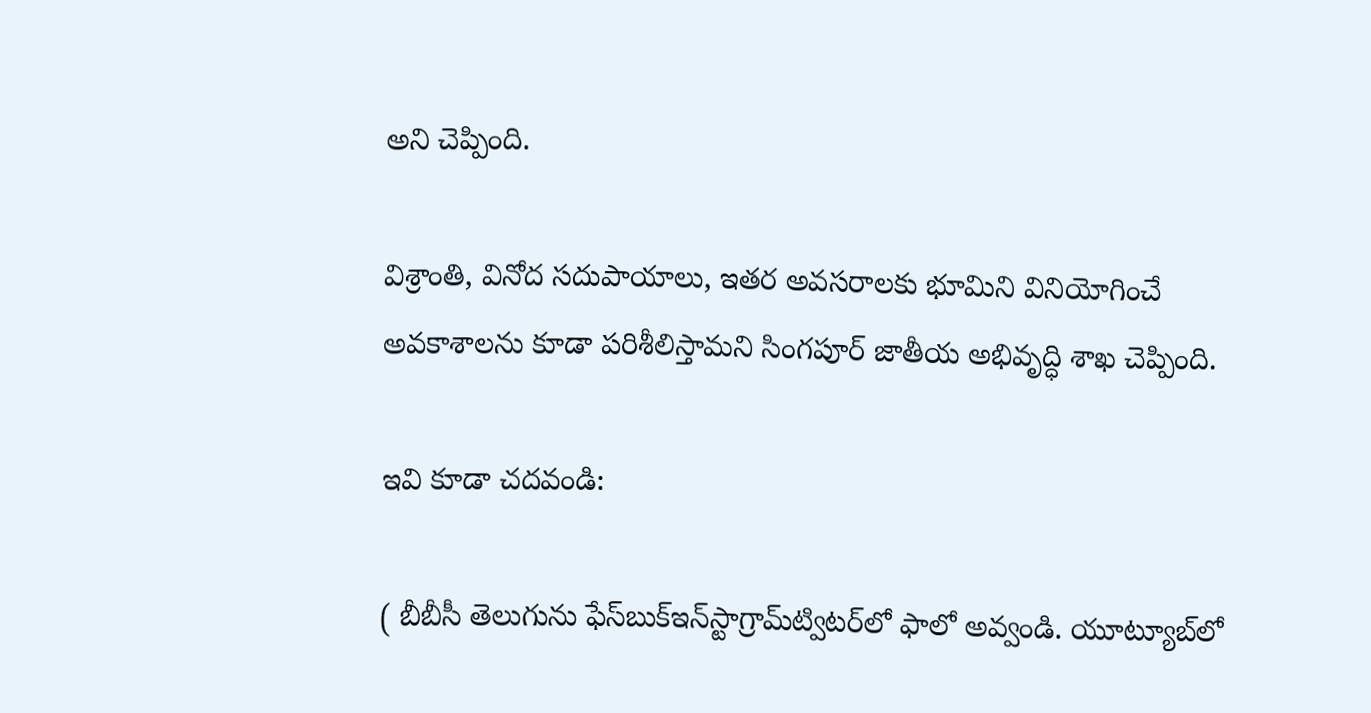అని చెప్పింది.

విశ్రాంతి, వినోద సదుపాయాలు, ఇతర అవసరాలకు భూమిని వినియోగించే అవకాశాలను కూడా పరిశీలిస్తామని సింగపూర్ జాతీయ అభివృద్ధి శాఖ చెప్పింది.

ఇవి కూడా చదవండి:

( బీబీసీ తెలుగును ఫేస్‌బుక్ఇన్‌స్టాగ్రామ్‌ట్విటర్‌లో ఫాలో అవ్వండి. యూట్యూబ్‌లో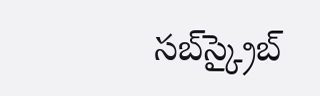సబ్‌స్క్రైబ్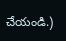చేయండి.)